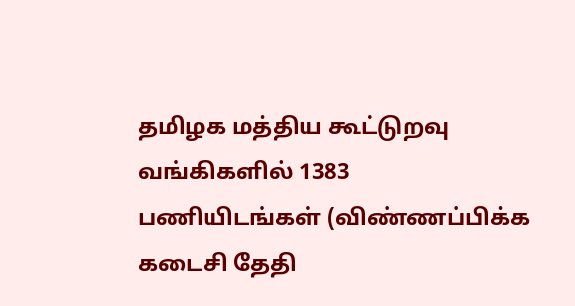தமிழக மத்திய கூட்டுறவு வங்கிகளில் 1383 பணியிடங்கள் (விண்ணப்பிக்க கடைசி தேதி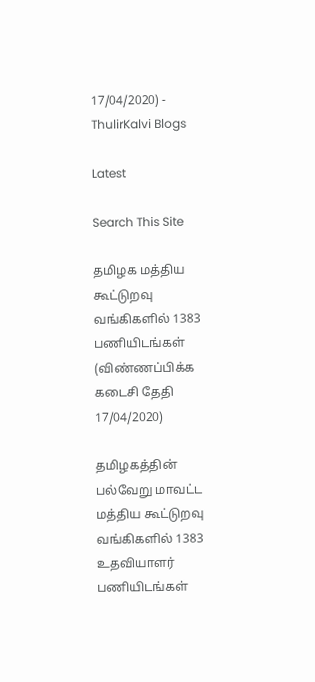17/04/2020) - ThulirKalvi Blogs

Latest

Search This Site

தமிழக மத்திய கூட்டுறவு வங்கிகளில் 1383 பணியிடங்கள் (விண்ணப்பிக்க கடைசி தேதி 17/04/2020)

தமிழகத்தின் பல்வேறு மாவட்ட மத்திய கூட்டுறவு வங்கிகளில் 1383 உதவியாளர் பணியிடங்கள்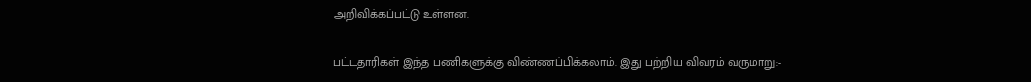அறிவிக்கப்பட்டு உள்ளன.

பட்டதாரிகள் இந்த பணிகளுக்கு விண்ணப்பிக்கலாம். இது பற்றிய விவரம் வருமாறு:-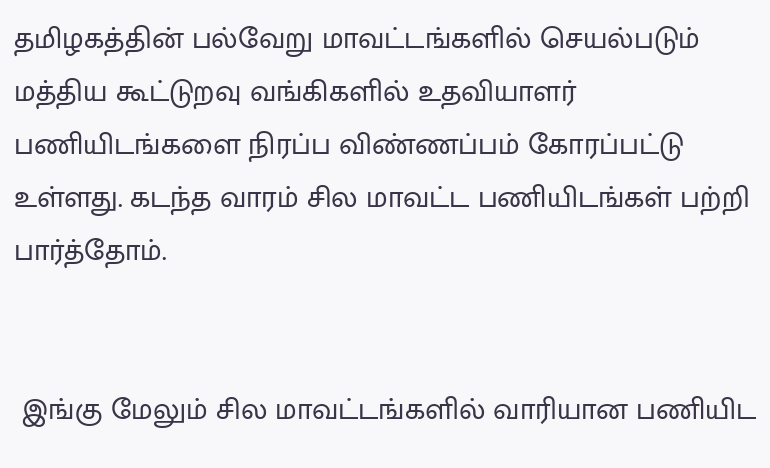தமிழகத்தின் பல்வேறு மாவட்டங்களில் செயல்படும் மத்திய கூட்டுறவு வங்கிகளில் உதவியாளர் பணியிடங்களை நிரப்ப விண்ணப்பம் கோரப்பட்டு உள்ளது. கடந்த வாரம் சில மாவட்ட பணியிடங்கள் பற்றி பார்த்தோம்.


 இங்கு மேலும் சில மாவட்டங்களில் வாரியான பணியிட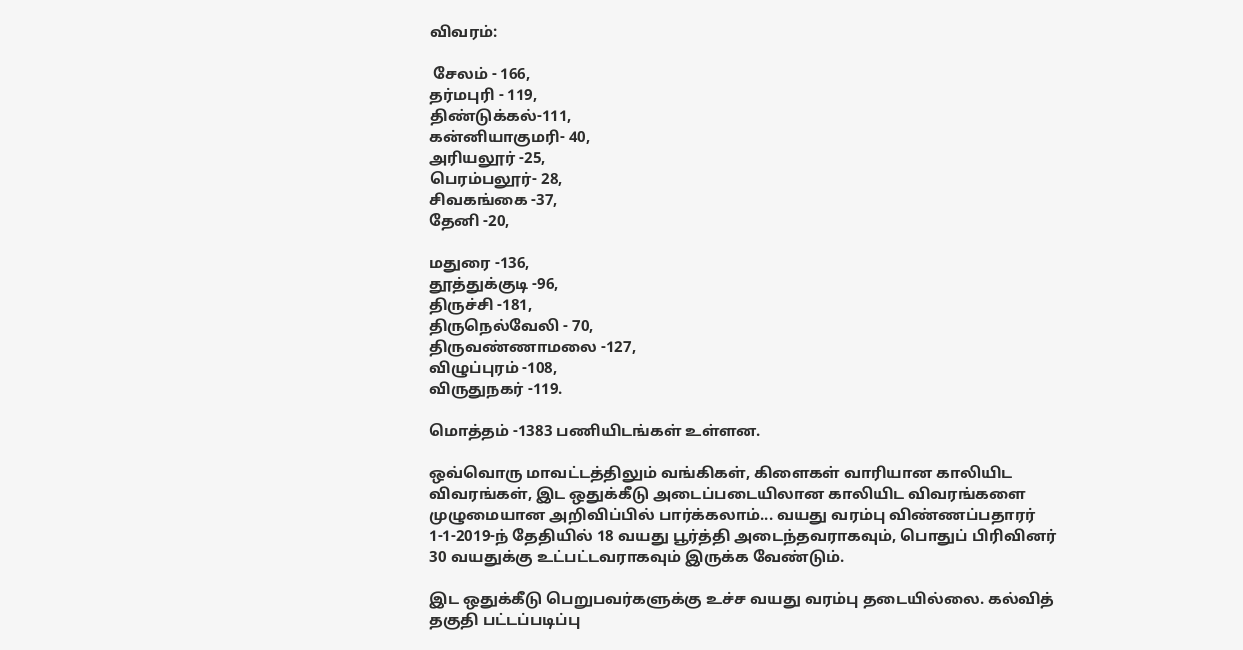விவரம்:

 சேலம் - 166,
தர்மபுரி - 119,
திண்டுக்கல்-111,
கன்னியாகுமரி- 40,
அரியலூர் -25,
பெரம்பலூர்- 28,
சிவகங்கை -37,
தேனி -20,

மதுரை -136,
தூத்துக்குடி -96,
திருச்சி -181,
திருநெல்வேலி - 70,
திருவண்ணாமலை -127,
விழுப்புரம் -108,
விருதுநகர் -119.

மொத்தம் -1383 பணியிடங்கள் உள்ளன.

ஒவ்வொரு மாவட்டத்திலும் வங்கிகள், கிளைகள் வாரியான காலியிட விவரங்கள், இட ஒதுக்கீடு அடைப்படையிலான காலியிட விவரங்களை முழுமையான அறிவிப்பில் பார்க்கலாம்... வயது வரம்பு விண்ணப்பதாரர் 1-1-2019-ந் தேதியில் 18 வயது பூர்த்தி அடைந்தவராகவும், பொதுப் பிரிவினர் 30 வயதுக்கு உட்பட்டவராகவும் இருக்க வேண்டும்.

இட ஒதுக்கீடு பெறுபவர்களுக்கு உச்ச வயது வரம்பு தடையில்லை. கல்வித் தகுதி பட்டப்படிப்பு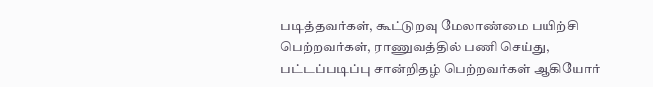படித்தவர்கள், கூட்டுறவு மேலாண்மை பயிற்சி பெற்றவர்கள், ராணுவத்தில் பணி செய்து, பட்டப்படிப்பு சான்றிதழ் பெற்றவர்கள் ஆகியோர்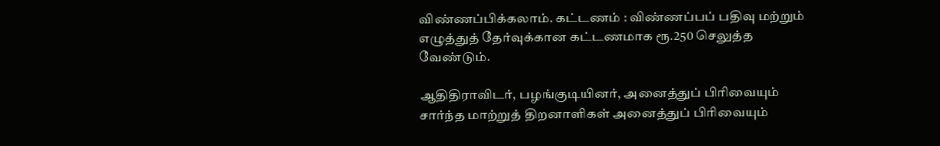விண்ணப்பிக்கலாம். கட்டணம் : விண்ணப்பப் பதிவு மற்றும் எழுத்துத் தேர்வுக்கான கட்டணமாக ரூ.250 செலுத்த வேண்டும்.

ஆதிதிராவிடர், பழங்குடியினர், அனைத்துப் பிரிவையும் சார்ந்த மாற்றுத் திறனாளிகள் அனைத்துப் பிரிவையும்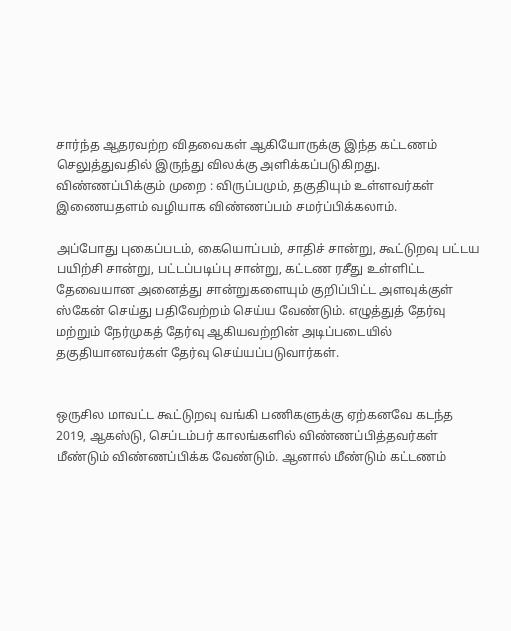சார்ந்த ஆதரவற்ற விதவைகள் ஆகியோருக்கு இந்த கட்டணம் செலுத்துவதில் இருந்து விலக்கு அளிக்கப்படுகிறது. விண்ணப்பிக்கும் முறை : விருப்பமும், தகுதியும் உள்ளவர்கள் இணையதளம் வழியாக விண்ணப்பம் சமர்ப்பிக்கலாம்.

அப்போது புகைப்படம், கையொப்பம், சாதிச் சான்று, கூட்டுறவு பட்டய பயிற்சி சான்று, பட்டப்படிப்பு சான்று, கட்டண ரசீது உள்ளிட்ட தேவையான அனைத்து சான்றுகளையும் குறிப்பிட்ட அளவுக்குள் ஸ்கேன் செய்து பதிவேற்றம் செய்ய வேண்டும். எழுத்துத் தேர்வு மற்றும் நேர்முகத் தேர்வு ஆகியவற்றின் அடிப்படையில் தகுதியானவர்கள் தேர்வு செய்யப்படுவார்கள்.


ஒருசில மாவட்ட கூட்டுறவு வங்கி பணிகளுக்கு ஏற்கனவே கடந்த 2019, ஆகஸ்டு, செப்டம்பர் காலங்களில் விண்ணப்பித்தவர்கள் மீண்டும் விண்ணப்பிக்க வேண்டும். ஆனால் மீண்டும் கட்டணம்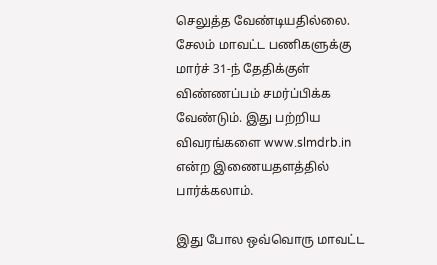செலுத்த வேண்டியதில்லை. சேலம் மாவட்ட பணிகளுக்கு மார்ச் 31-ந் தேதிக்குள் விண்ணப்பம் சமர்ப்பிக்க வேண்டும். இது பற்றிய விவரங்களை www.slmdrb.in என்ற இணையதளத்தில் பார்க்கலாம்.

இது போல ஒவ்வொரு மாவட்ட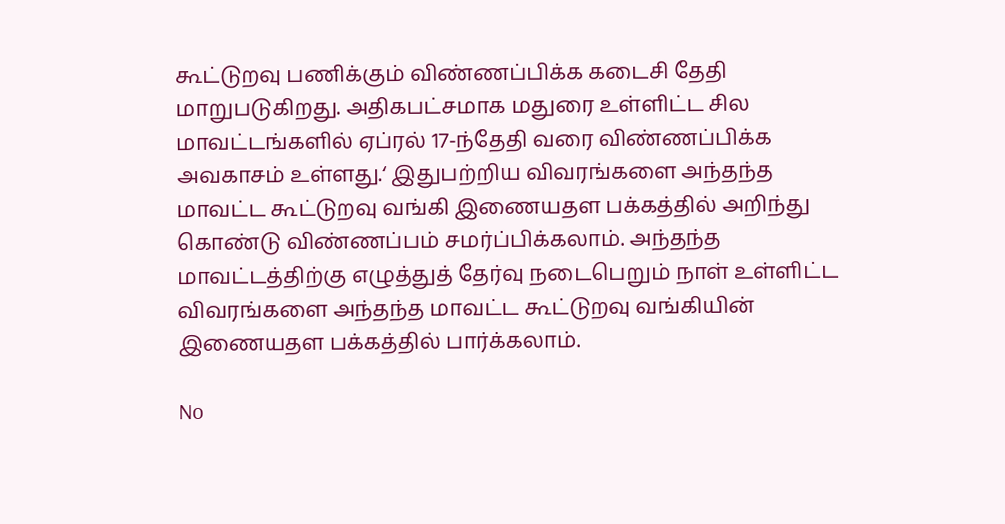கூட்டுறவு பணிக்கும் விண்ணப்பிக்க கடைசி தேதி மாறுபடுகிறது. அதிகபட்சமாக மதுரை உள்ளிட்ட சில மாவட்டங்களில் ஏப்ரல் 17-ந்தேதி வரை விண்ணப்பிக்க அவகாசம் உள்ளது.‘ இதுபற்றிய விவரங்களை அந்தந்த மாவட்ட கூட்டுறவு வங்கி இணையதள பக்கத்தில் அறிந்து கொண்டு விண்ணப்பம் சமர்ப்பிக்கலாம். அந்தந்த மாவட்டத்திற்கு எழுத்துத் தேர்வு நடைபெறும் நாள் உள்ளிட்ட விவரங்களை அந்தந்த மாவட்ட கூட்டுறவு வங்கியின் இணையதள பக்கத்தில் பார்க்கலாம்.

No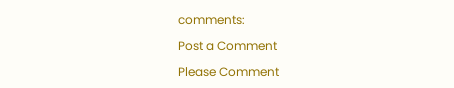comments:

Post a Comment

Please Comment